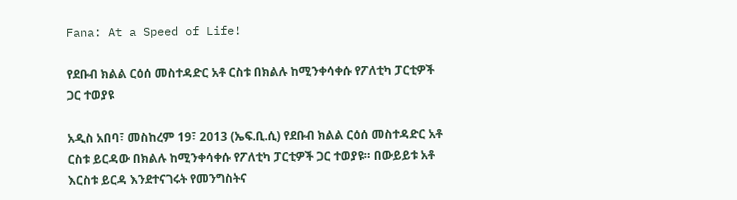Fana: At a Speed of Life!

የደቡብ ክልል ርዕሰ መስተዳድር አቶ ርስቱ በክልሉ ከሚንቀሳቀሱ የፖለቲካ ፓርቲዎች ጋር ተወያዩ

አዲስ አበባ፣ መስከረም 19፣ 2013 (ኤፍ.ቢ.ሲ) የደቡብ ክልል ርዕሰ መስተዳድር አቶ ርስቱ ይርዳው በክልሉ ከሚንቀሳቀሱ የፖለቲካ ፓርቲዎች ጋር ተወያዩ። በውይይቱ አቶ እርስቱ ይርዳ እንደተናገሩት የመንግስትና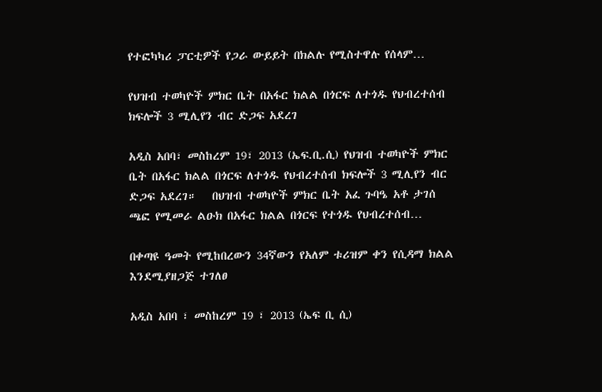የተፎካካሪ ፓርቲዎች የጋራ ውይይት በክልሉ የሚስተዋሉ የሰላም…

የህዝብ ተወካዮች ምክር ቤት በአፋር ክልል በጎርፍ ለተጎዱ የህብረተሰብ ክፍሎች 3 ሚሊየን ብር ድጋፍ አደረገ

አዲስ አበባ፣ መስከረም 19፣ 2013 (ኤፍ.ቢ.ሲ) የህዝብ ተወካዮች ምክር ቤት በአፋር ክልል በጎርፍ ለተጎዱ የህብረተሰብ ክፍሎች 3 ሚሊየን ብር ድጋፍ አደረገ።   በህዝብ ተወካዮች ምክር ቤት አፈ ጉባዔ አቶ ታገሰ ጫፎ የሚመራ ልዑክ በአፋር ክልል በጎርፍ የተጎዱ የህብረተሰብ…

በቀጣዩ ዓመት የሚከበረውን 34ኛውን የአለም ቱሪዝም ቀን የሲዳማ ክልል እንደሚያዘጋጅ ተገለፀ

አዲስ አበባ ፣ መስከረም 19 ፣ 2013 (ኤፍ ቢ ሲ)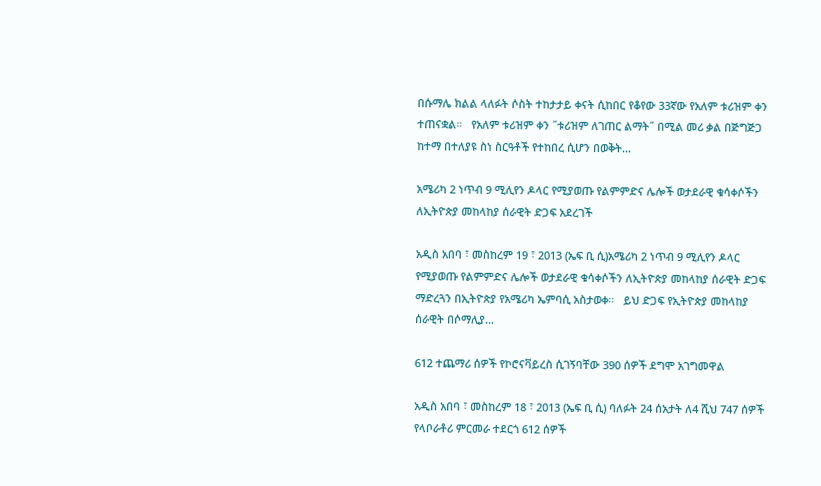በሱማሌ ክልል ላለፉት ሶስት ተከታታይ ቀናት ሲከበር የቆየው 33ኛው የአለም ቱሪዝም ቀን ተጠናቋል።   የአለም ቱሪዝም ቀን ˝ቱሪዝም ለገጠር ልማት˝ በሚል መሪ ቃል በጅግጅጋ ከተማ በተለያዩ ስነ ስርዓቶች የተከበረ ሲሆን በወቅት…

አሜሪካ 2 ነጥብ 9 ሚሊየን ዶላር የሚያወጡ የልምምድና ሌሎች ወታደራዊ ቁሳቀሶችን ለኢትዮጵያ መከላከያ ሰራዊት ድጋፍ አደረገች

አዲስ አበባ ፣ መስከረም 19 ፣ 2013 (ኤፍ ቢ ሲ)አሜሪካ 2 ነጥብ 9 ሚሊየን ዶላር የሚያወጡ የልምምድና ሌሎች ወታደራዊ ቁሳቀሶችን ለኢትዮጵያ መከላከያ ሰራዊት ድጋፍ ማድረጓን በኢትዮጵያ የአሜሪካ ኤምባሲ አስታወቀ።   ይህ ድጋፍ የኢትዮጵያ መከላከያ ሰራዊት በሶማሊያ…

612 ተጨማሪ ሰዎች የኮሮናቫይረስ ሲገኝባቸው 390 ሰዎች ደግሞ አገግመዋል

አዲስ አበባ ፣ መስከረም 18 ፣ 2013 (ኤፍ ቢ ሲ) ባለፉት 24 ሰአታት ለ4 ሺህ 747 ሰዎች የላቦራቶሪ ምርመራ ተደርጎ 612 ሰዎች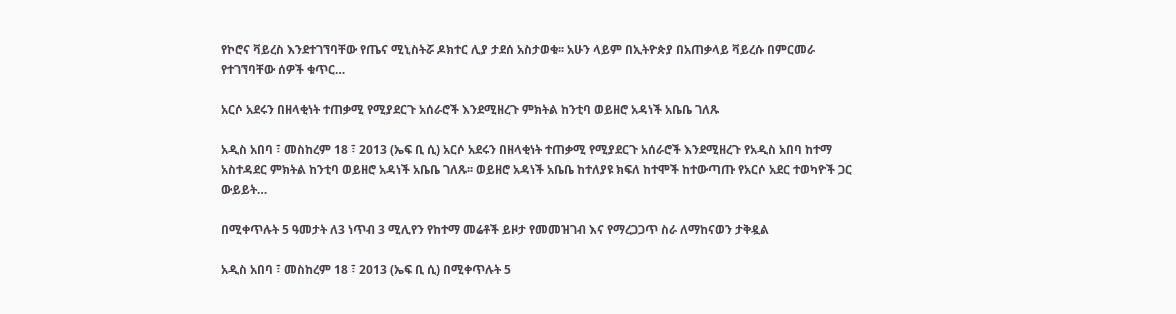የኮሮና ቫይረስ እንደተገኘባቸው የጤና ሚኒስትሯ ዶክተር ሊያ ታደሰ አስታወቁ፡፡ አሁን ላይም በኢትዮጵያ በአጠቃላይ ቫይረሱ በምርመራ የተገኘባቸው ሰዎች ቁጥር…

አርሶ አደሩን በዘላቂነት ተጠቃሚ የሚያደርጉ አሰራሮች እንደሚዘረጉ ምክትል ከንቲባ ወይዘሮ አዳነች አቤቤ ገለጹ

አዲስ አበባ ፣ መስከረም 18 ፣ 2013 (ኤፍ ቢ ሲ) አርሶ አደሩን በዘላቂነት ተጠቃሚ የሚያደርጉ አሰራሮች እንደሚዘረጉ የአዲስ አበባ ከተማ አስተዳደር ምክትል ከንቲባ ወይዘሮ አዳነች አቤቤ ገለጹ፡፡ ወይዘሮ አዳነች አቤቤ ከተለያዩ ክፍለ ከተሞች ከተውጣጡ የአርሶ አደር ተወካዮች ጋር ውይይት…

በሚቀጥሉት 5 ዓመታት ለ3 ነጥብ 3 ሚሊየን የከተማ መሬቶች ይዞታ የመመዝገብ እና የማረጋጋጥ ስራ ለማከናወን ታቅዷል

አዲስ አበባ ፣ መስከረም 18 ፣ 2013 (ኤፍ ቢ ሲ) በሚቀጥሉት 5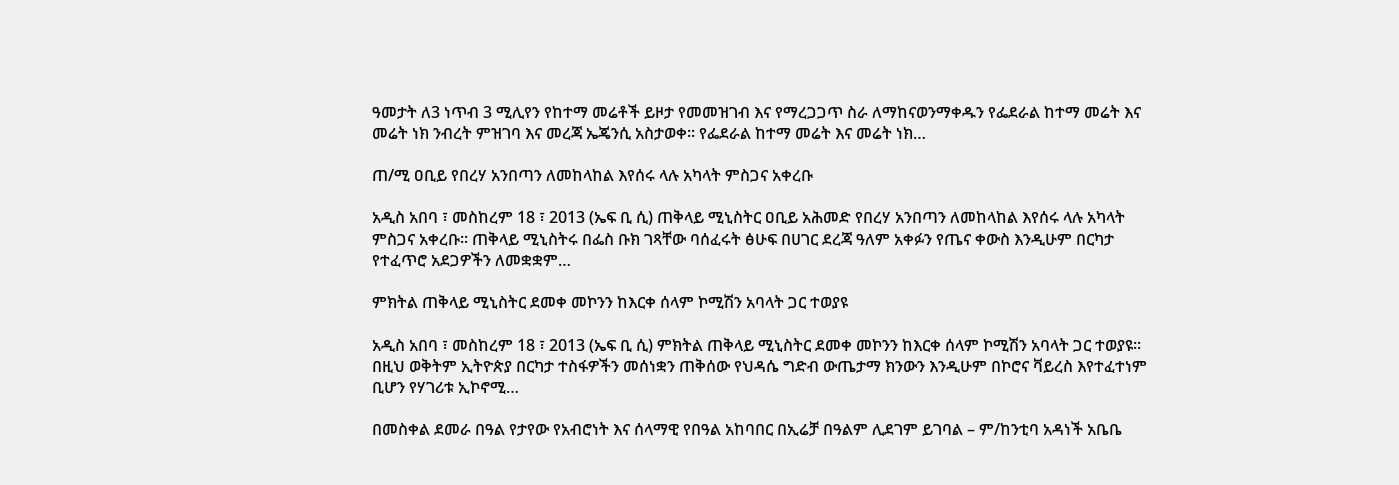ዓመታት ለ3 ነጥብ 3 ሚሊየን የከተማ መሬቶች ይዞታ የመመዝገብ እና የማረጋጋጥ ስራ ለማከናወንማቀዱን የፌደራል ከተማ መሬት እና መሬት ነክ ንብረት ምዝገባ እና መረጃ ኤጄንሲ አስታወቀ፡፡ የፌደራል ከተማ መሬት እና መሬት ነክ…

ጠ/ሚ ዐቢይ የበረሃ አንበጣን ለመከላከል እየሰሩ ላሉ አካላት ምስጋና አቀረቡ

አዲስ አበባ ፣ መስከረም 18 ፣ 2013 (ኤፍ ቢ ሲ) ጠቅላይ ሚኒስትር ዐቢይ አሕመድ የበረሃ አንበጣን ለመከላከል እየሰሩ ላሉ አካላት ምስጋና አቀረቡ፡፡ ጠቅላይ ሚኒስትሩ በፌስ ቡክ ገጻቸው ባሰፈሩት ፅሁፍ በሀገር ደረጃ ዓለም አቀፉን የጤና ቀውስ እንዲሁም በርካታ የተፈጥሮ አደጋዎችን ለመቋቋም…

ምክትል ጠቅላይ ሚኒስትር ደመቀ መኮንን ከእርቀ ሰላም ኮሚሽን አባላት ጋር ተወያዩ

አዲስ አበባ ፣ መስከረም 18 ፣ 2013 (ኤፍ ቢ ሲ) ምክትል ጠቅላይ ሚኒስትር ደመቀ መኮንን ከእርቀ ሰላም ኮሚሽን አባላት ጋር ተወያዩ፡፡ በዚህ ወቅትም ኢትዮጵያ በርካታ ተስፋዎችን መሰነቋን ጠቅሰው የህዳሴ ግድብ ውጤታማ ክንውን እንዲሁም በኮሮና ቫይረስ እየተፈተነም ቢሆን የሃገሪቱ ኢኮኖሚ…

በመስቀል ደመራ በዓል የታየው የአብሮነት እና ሰላማዊ የበዓል አከባበር በኢሬቻ በዓልም ሊደገም ይገባል – ም/ከንቲባ አዳነች አቤቤ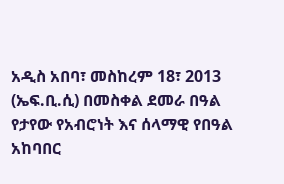አዲስ አበባ፣ መስከረም 18፣ 2013 (ኤፍ.ቢ.ሲ) በመስቀል ደመራ በዓል የታየው የአብሮነት እና ሰላማዊ የበዓል አከባበር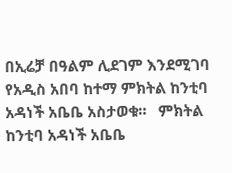በኢሬቻ በዓልም ሊደገም እንደሚገባ የአዲስ አበባ ከተማ ምክትል ከንቲባ አዳነች አቤቤ አስታወቁ።   ምክትል ከንቲባ አዳነች አቤቤ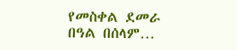የመስቀል ደመራ በዓል በሰላም…